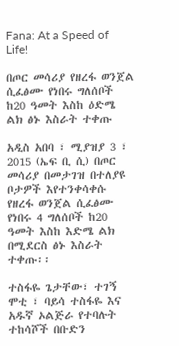Fana: At a Speed of Life!

በጦር መሳሪያ የዘረፋ ወንጀል ሲፈፅሙ የነበሩ ግለሰቦች ከ20 ዓመት እስከ ዕድሜ ልክ ፅኑ እስራት ተቀጡ

አዲስ አበባ ፣ ሚያዝያ 3 ፣ 2015 (ኤፍ ቢ ሲ) በጦር መሳሪያ በመታገዝ በተለያዩ ቦታዎች እየተንቀሳቀሱ የዘረፋ ወንጀል ሲፈፅሙ የነበሩ 4 ግለሰቦች ከ20 ዓመት እስከ እድሜ ልክ በሚደርስ ፅኑ እስራት ተቀጡ፡፡

ተስፋዬ ጌታቸው፣ ተገኝ ሞቲ ፣ ባይሳ ተስፋዬ እና አዱኛ ኦልጅራ የተባሉት ተከሳሾች በቡድን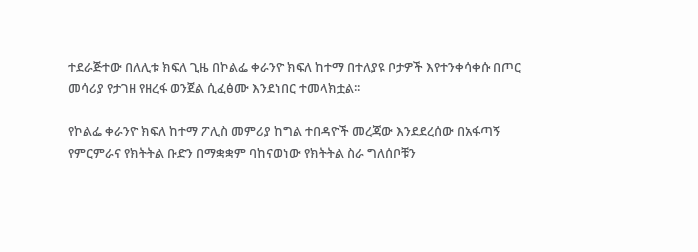ተደራጅተው በለሊቱ ክፍለ ጊዜ በኮልፌ ቀራንዮ ክፍለ ከተማ በተለያዩ ቦታዎች እየተንቀሳቀሱ በጦር መሳሪያ የታገዘ የዘረፋ ወንጀል ሲፈፅሙ እንደነበር ተመላክቷል፡፡

የኮልፌ ቀራንዮ ክፍለ ከተማ ፖሊስ መምሪያ ከግል ተበዳዮች መረጃው እንደደረሰው በአፋጣኝ የምርምራና የክትትል ቡድን በማቋቋም ባከናወነው የክትትል ስራ ግለሰቦቹን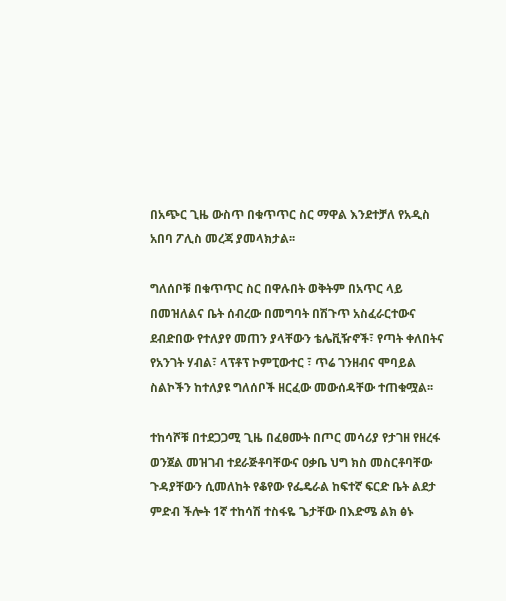በአጭር ጊዜ ውስጥ በቁጥጥር ስር ማዋል እንደተቻለ የአዲስ አበባ ፖሊስ መረጃ ያመላክታል፡፡

ግለሰቦቹ በቁጥጥር ስር በዋሉበት ወቅትም በአጥር ላይ በመዝለልና ቤት ሰብረው በመግባት በሽጉጥ አስፈራርተውና ደብድበው የተለያየ መጠን ያላቸውን ቴሌቪዥኖች፣ የጣት ቀለበትና የአንገት ሃብል፣ ላፕቶፕ ኮምፒውተር ፣ ጥሬ ገንዘብና ሞባይል ስልኮችን ከተለያዩ ግለሰቦች ዘርፈው መውሰዳቸው ተጠቁሟል፡፡

ተከሳሾቹ በተደጋጋሚ ጊዜ በፈፀሙት በጦር መሳሪያ የታገዘ የዘረፋ ወንጀል መዝገብ ተደራጅቶባቸውና ዐቃቤ ህግ ክስ መስርቶባቸው ጉዳያቸውን ሲመለከት የቆየው የፌዴራል ከፍተኛ ፍርድ ቤት ልደታ ምድብ ችሎት 1ኛ ተከሳሽ ተስፋዬ ጌታቸው በእድሜ ልክ ፅኑ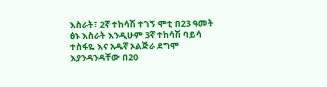እስራት፣ 2ኛ ተከሳሽ ተገኝ ሞቲ በ23 ዓመት ፅኑ እስራት እንዲሁም 3ኛ ተከሳሽ ባይሳ ተስፋዬ እና አዱኛ ኦልጅራ ደግሞ እያንዳንዳቸው በ20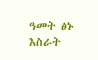ዓመት ፅኑ እስራት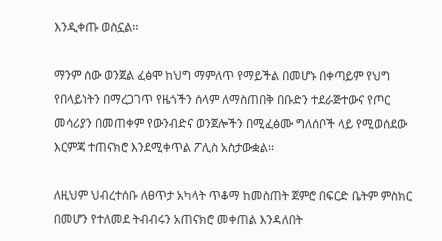እንዲቀጡ ወስኗል፡፡

ማንም ሰው ወንጀል ፈፅሞ ከህግ ማምለጥ የማይችል በመሆኑ በቀጣይም የህግ የበላይነትን በማረጋገጥ የዜጎችን ሰላም ለማስጠበቅ በቡድን ተደራጅተውና የጦር መሳሪያን በመጠቀም የውንብድና ወንጀሎችን በሚፈፅሙ ግለሰቦች ላይ የሚወሰደው እርምጃ ተጠናክሮ እንደሚቀጥል ፖሊስ አስታውቋል፡፡

ለዚህም ህብረተሰቡ ለፀጥታ አካላት ጥቆማ ከመስጠት ጀምሮ በፍርድ ቤትም ምስክር በመሆን የተለመደ ትብብሩን አጠናክሮ መቀጠል እንዳለበት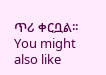ጥሪ ቀርቧል፡፡
You might also like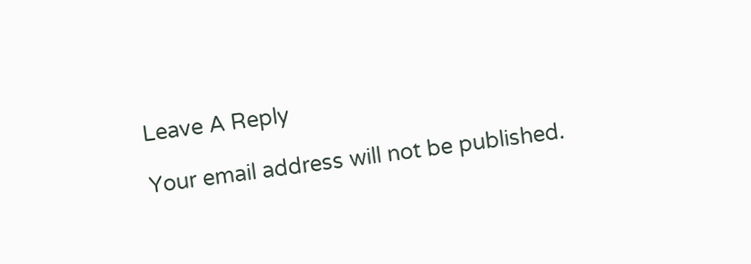Leave A Reply

Your email address will not be published.